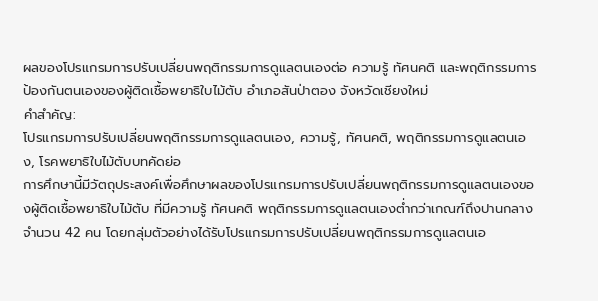ผลของโปรแกรมการปรับเปลี่ยนพฤติกรรมการดูแลตนเองต่อ ความรู้ ทัศนคติ และพฤติกรรมการป้องกันตนเองของผู้ติดเชื้อพยาธิใบไม้ตับ อำเภอสันป่าตอง จังหวัดเชียงใหม่
คำสำคัญ:
โปรแกรมการปรับเปลี่ยนพฤติกรรมการดูแลตนเอง, ความรู้, ทัศนคติ, พฤติกรรมการดูแลตนเอง, โรคพยาธิใบไม้ตับบทคัดย่อ
การศึกษานี้มีวัตถุประสงค์เพื่อศึกษาผลของโปรแกรมการปรับเปลี่ยนพฤติกรรมการดูแลตนเองของผู้ติดเชื้อพยาธิใบไม้ตับ ที่มีความรู้ ทัศนคติ พฤติกรรมการดูแลตนเองต่ำกว่าเกณฑ์ถึงปานกลาง จำนวน 42 คน โดยกลุ่มตัวอย่างได้รับโปรแกรมการปรับเปลี่ยนพฤติกรรมการดูแลตนเอ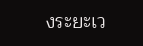งระยะเว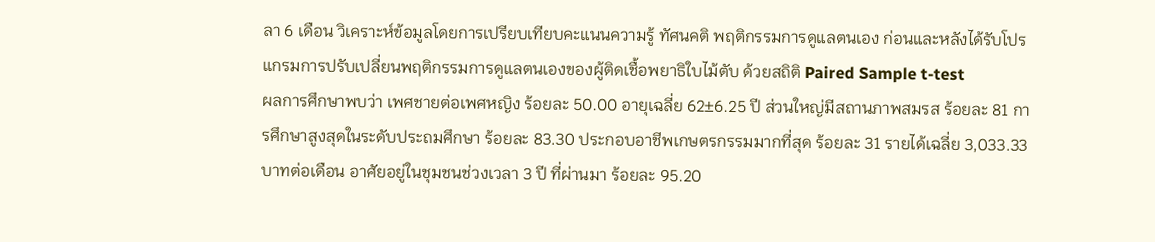ลา 6 เดือน วิเคราะห์ข้อมูลโดยการเปรียบเทียบคะแนนความรู้ ทัศนคติ พฤติกรรมการดูแลตนเอง ก่อนและหลังได้รับโปรแกรมการปรับเปลี่ยนพฤติกรรมการดูแลตนเองของผู้ติดเชื้อพยาธิใบไม้ตับ ด้วยสถิติ Paired Sample t-test
ผลการศึกษาพบว่า เพศชายต่อเพศหญิง ร้อยละ 50.00 อายุเฉลี่ย 62±6.25 ปี ส่วนใหญ่มีสถานภาพสมรส ร้อยละ 81 การศึกษาสูงสุดในระดับประถมศึกษา ร้อยละ 83.30 ประกอบอาชีพเกษตรกรรมมากที่สุด ร้อยละ 31 รายได้เฉลี่ย 3,033.33 บาทต่อเดือน อาศัยอยู่ในชุมชนช่วงเวลา 3 ปี ที่ผ่านมา ร้อยละ 95.20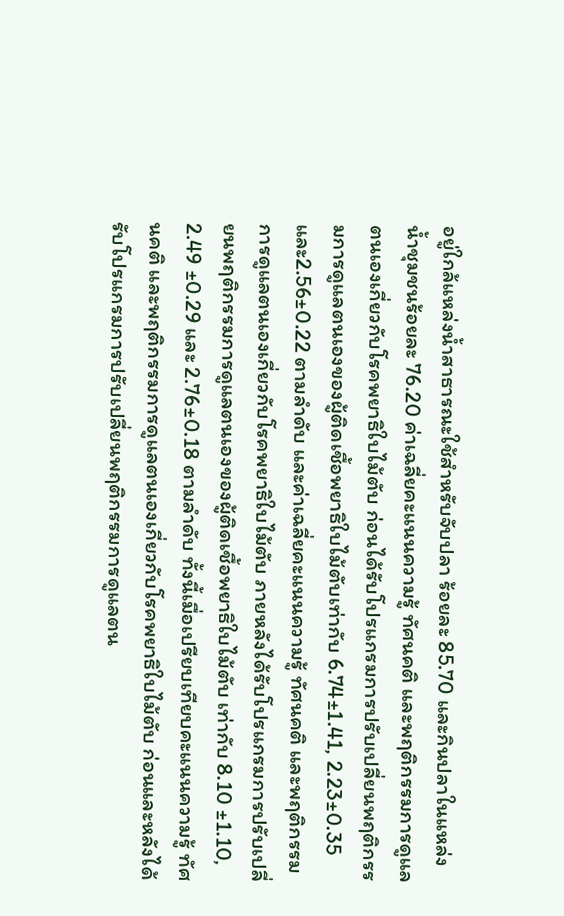อยู่ใกล้แหล่งน้ำสาธารณะใช้สำหรับจับปลา ร้อยละ 85.70 และกินปลาในแหล่งน้ำชุมชนร้อยละ 76.20 ค่าเฉลี่ยคะแนนความรู้ ทัศนคติ และพฤติกรรมการดูแลตนเองเกี่ยวกับโรคพยาธิใบไม้ตับ ก่อนได้รับโปรแกรมการปรับเปลี่ยนพฤติกรรมการดูแลตนเองของผู้ติดเชื้อพยาธิใบไม้ตับเท่ากับ 6.74±1.41, 2.23±0.35 และ2.56±0.22 ตามลำดับ และค่าเฉลี่ยคะแนนความรู้ ทัศนคติ และพฤติกรรมการดูแลตนเองเกี่ยวกับโรคพยาธิใบไม้ตับ ภายหลังได้รับโปรแกรมการปรับเปลี่ยนพฤติกรรมการดูแลตนเองของผู้ติดเชื้อพยาธิใบไม้ตับ เท่ากับ 8.10 ±1.10, 2.49 ±0.29 และ 2.76±0.18 ตามลำดับ ทั้งนี้เมื่อเปรียบเทียบคะแนนความรู้ ทัศนคติ และพฤติกรรมการดูแลตนเองเกี่ยวกับโรคพยาธิใบไม้ตับ ก่อนและหลังได้รับโปรแกรมการปรับเปลี่ยนพฤติกรรมการดูแลตน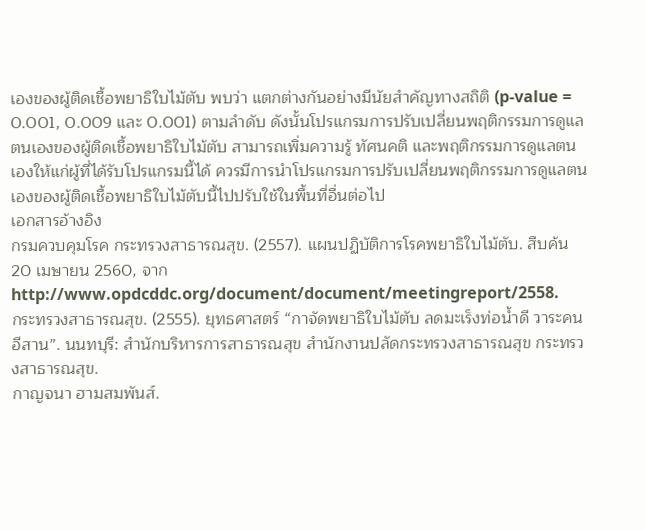เองของผู้ติดเชื้อพยาธิใบไม้ตับ พบว่า แตกต่างกันอย่างมีนัยสำคัญทางสถิติ (p-value = 0.001, 0.009 และ 0.001) ตามลำดับ ดังนั้นโปรแกรมการปรับเปลี่ยนพฤติกรรมการดูแลตนเองของผู้ติดเชื้อพยาธิใบไม้ตับ สามารถเพิ่มความรู้ ทัศนคติ และพฤติกรรมการดูแลตนเองให้แก่ผู้ที่ได้รับโปรแกรมนี้ได้ ควรมีการนำโปรแกรมการปรับเปลี่ยนพฤติกรรมการดูแลตนเองของผู้ติดเชื้อพยาธิใบไม้ตับนี้ไปปรับใช้ในพื้นที่อื่นต่อไป
เอกสารอ้างอิง
กรมควบคุมโรค กระทรวงสาธารณสุข. (2557). แผนปฏิบัติการโรคพยาธิใบไม้ตับ. สืบค้น 20 เมษายน 2560, จาก http://www.opdcddc.org/document/document/meetingreport/2558.
กระทรวงสาธารณสุข. (2555). ยุทธศาสตร์ “กาจัดพยาธิใบไม้ตับ ลดมะเร็งท่อน้ำดี วาระคน อีสาน”. นนทบุรี: สำนักบริหารการสาธารณสุข สำนักงานปลัดกระทรวงสาธารณสุข กระทรวงสาธารณสุข.
กาญจนา ฮามสมพันส์.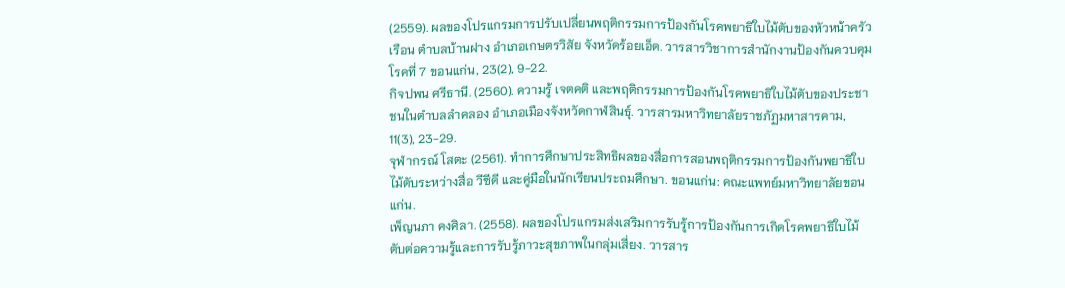(2559). ผลของโปรแกรมการปรับเปลี่ยนพฤติกรรมการป้องกันโรคพยาธิใบไม้ตับของหัวหน้าครัวเรือน ตำบลบ้านฝาง อำเภอเกษตรวิสัย จังหวัดร้อยเอ็ด. วารสารวิชาการสำนักงานป้องกันควบคุมโรคที่ 7 ขอนแก่น, 23(2), 9-22.
กิจปพน ศรีธานี. (2560). ความรู้ เจตคติ และพฤติกรรมการป้องกันโรคพยาธิใบไม้ตับของประชาชนในตำบลลำคลอง อำเภอเมืองจังหวัดกาฬสินธุ์. วารสารมหาวิทยาลัยราชภัฏมหาสารคาม, 11(3), 23-29.
จุฬากรณ์ โสตะ (2561). ทำการศึกษาประสิทธิผลของสื่อการสอนพฤติกรรมการป้องกันพยาธิใบไม้ตับระหว่างสื่อ วีซีดี และคู่มือในนักเรียนประถมศึกษา. ขอนแก่น: คณะแพทย์มหาวิทยาลัยขอนแก่น.
เพ็ญนภา คงศิลา. (2558). ผลของโปรแกรมส่งเสริมการรับรู้การป้องกันการเกิดโรคพยาธิใบไม้ตับต่อความรู้และการรับรู้ภาวะสุขภาพในกลุ่มเสี่ยง. วารสาร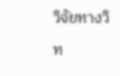วิจัยทางวิท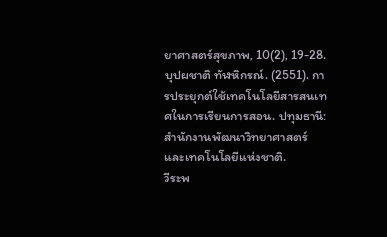ยาศาสตร์สุขภาพ, 10(2), 19-28.
บุปผชาติ ทัฬหิกรณ์. (2551). การประยุกต์ใช้เทคโนโลยีสารสนเทศในการเรียนการสอน. ปทุมธานี: สำนักงานพัฒนาวิทยาศาสตร์และเทคโนโลยีแห่งชาติ.
วีระพ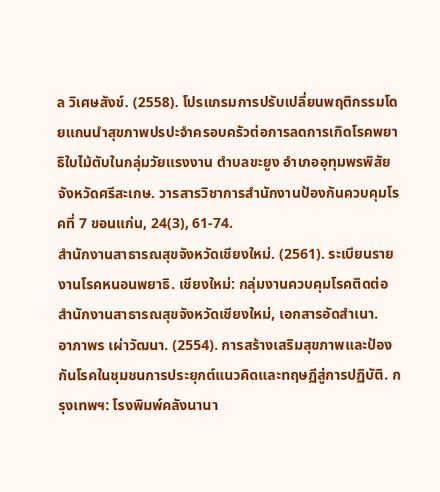ล วิเศษสังข์. (2558). โปรแกรมการปรับเปลี่ยนพฤติกรรมโดยแกนนำสุขภาพปรปะจำครอบครัวต่อการลดการเกิดโรคพยาธิใบไม้ตับในกลุ่มวัยแรงงาน ตำบลขะยูง อำเภออุทุมพรพิสัย จังหวัดศรีสะเกษ. วารสารวิชาการสำนักงานป้องกันควบคุมโรคที่ 7 ขอนแก่น, 24(3), 61-74.
สำนักงานสาธารณสุขจังหวัดเชียงใหม่. (2561). ระเบียนรายงานโรคหนอนพยาธิ. เชียงใหม่: กลุ่มงานควบคุมโรคติดต่อ สำนักงานสาธารณสุขจังหวัดเชียงใหม่, เอกสารอัดสำเนา.
อาภาพร เผ่าวัฒนา. (2554). การสร้างเสริมสุขภาพและป้องกันโรคในชุมชนการประยุกต์แนวคิดและทฤษฏีสู่การปฏิบัติ. กรุงเทพฯ: โรงพิมพ์คลังนานา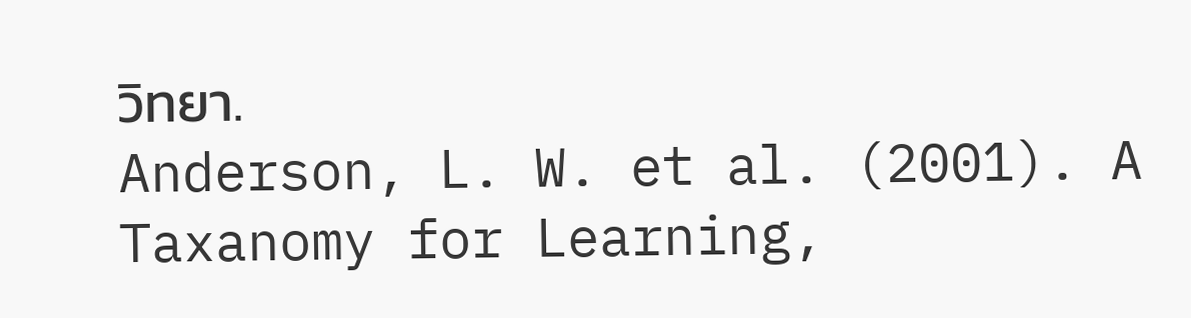วิทยา.
Anderson, L. W. et al. (2001). A Taxanomy for Learning,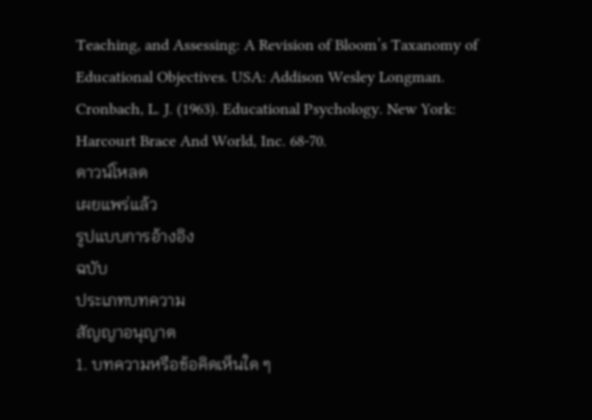Teaching, and Assessing: A Revision of Bloom’s Taxanomy of Educational Objectives. USA: Addison Wesley Longman.
Cronbach, L. J. (1963). Educational Psychology. New York: Harcourt Brace And World, Inc. 68-70.
ดาวน์โหลด
เผยแพร่แล้ว
รูปแบบการอ้างอิง
ฉบับ
ประเภทบทความ
สัญญาอนุญาต
1. บทความหรือข้อคิดเห็นใด ๆ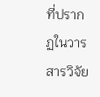ที่ปรากฏในวารสารวิจัย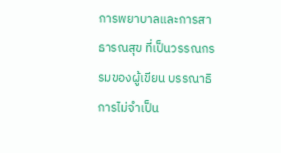การพยาบาลและการสาธารณสุข ที่เป็นวรรณกรรมของผู้เขียน บรรณาธิการไม่จำเป็น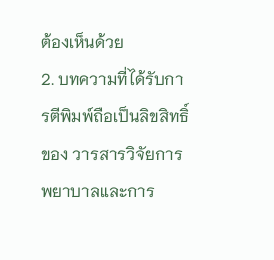ต้องเห็นด้วย
2. บทความที่ได้รับการตีพิมพ์ถือเป็นลิขสิทธิ์ของ วารสารวิจัยการพยาบาลและการ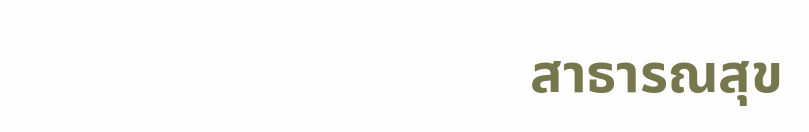สาธารณสุข